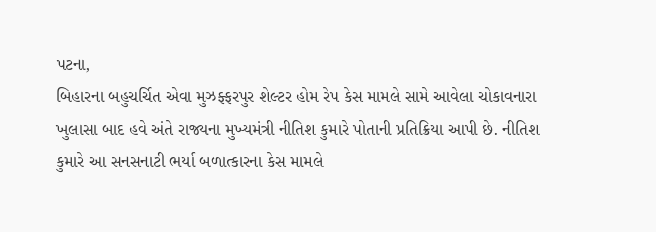પટના,
બિહારના બહુચર્ચિત એવા મુઝફ્ફરપુર શેલ્ટર હોમ રેપ કેસ મામલે સામે આવેલા ચોકાવનારા ખુલાસા બાદ હવે અંતે રાજ્યના મુખ્યમંત્રી નીતિશ કુમારે પોતાની પ્રતિક્રિયા આપી છે. નીતિશ કુમારે આ સનસનાટી ભર્યા બળાત્કારના કેસ મામલે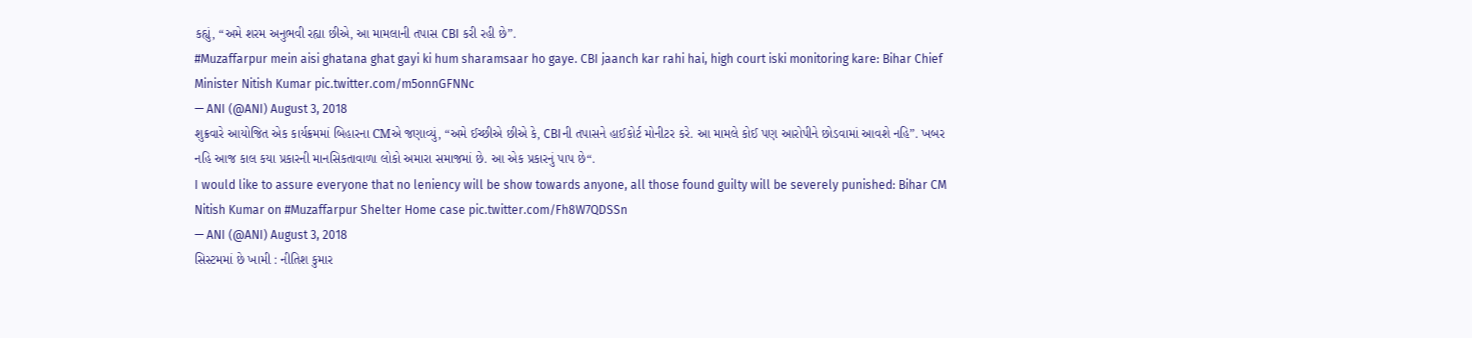કહ્યું, “અમે શરમ અનુભવી રહ્યા છીએ, આ મામલાની તપાસ CBI કરી રહી છે”.
#Muzaffarpur mein aisi ghatana ghat gayi ki hum sharamsaar ho gaye. CBI jaanch kar rahi hai, high court iski monitoring kare: Bihar Chief Minister Nitish Kumar pic.twitter.com/m5onnGFNNc
— ANI (@ANI) August 3, 2018
શુક્રવારે આયોજિત એક કાર્યક્રમમાં બિહારના CMએ જણાવ્યું, “અમે ઈચ્છીએ છીએ કે, CBIની તપાસને હાઈકોર્ટ મોનીટર કરે. આ મામલે કોઈ પણ આરોપીને છોડવામાં આવશે નહિ”. ખબર નહિ આજ કાલ કયા પ્રકારની માનસિકતાવાળા લોકો અમારા સમાજમાં છે. આ એક પ્રકારનું પાપ છે“.
I would like to assure everyone that no leniency will be show towards anyone, all those found guilty will be severely punished: Bihar CM Nitish Kumar on #Muzaffarpur Shelter Home case pic.twitter.com/Fh8W7QDSSn
— ANI (@ANI) August 3, 2018
સિસ્ટમમાં છે ખામી : નીતિશ કુમાર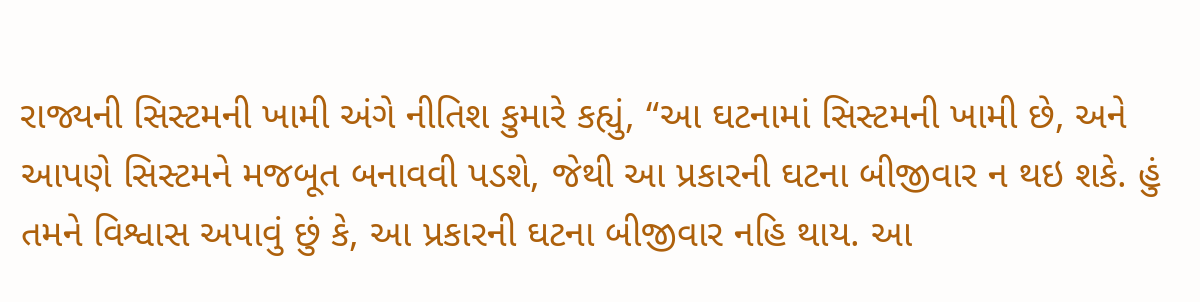રાજ્યની સિસ્ટમની ખામી અંગે નીતિશ કુમારે કહ્યું, “આ ઘટનામાં સિસ્ટમની ખામી છે, અને આપણે સિસ્ટમને મજબૂત બનાવવી પડશે, જેથી આ પ્રકારની ઘટના બીજીવાર ન થઇ શકે. હું તમને વિશ્વાસ અપાવું છું કે, આ પ્રકારની ઘટના બીજીવાર નહિ થાય. આ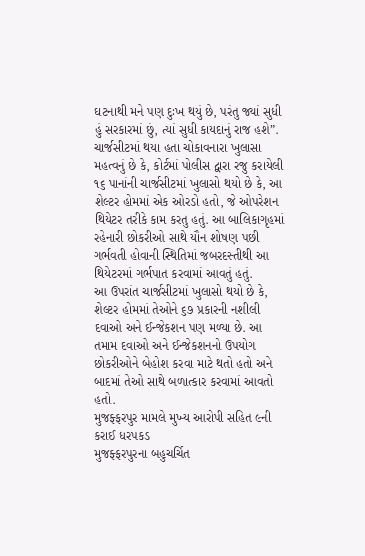ઘટનાથી મને પણ દુઃખ થયું છે, પરંતુ જ્યાં સુધી હું સરકારમાં છું, ત્યાં સુધી કાયદાનું રાજ હશે”.
ચાર્જસીટમાં થયા હતા ચોકાવનારા ખુલાસા
મહત્વનું છે કે, કોર્ટમાં પોલીસ દ્વારા રજુ કરાયેલી ૧૬ પાનાંની ચાર્જસીટમાં ખુલાસો થયો છે કે, આ શેલ્ટર હોમમાં એક ઓરડો હતો, જે ઓપરેશન થિયેટર તરીકે કામ કરતુ હતું. આ બાલિકાગૃહમાં રહેનારી છોકરીઓ સાથે યૌન શોષણ પછી ગર્ભવતી હોવાની સ્થિતિમાં જબરદસ્તીથી આ થિયેટરમાં ગર્ભપાત કરવામાં આવતું હતું.
આ ઉપરાંત ચાર્જસીટમાં ખુલાસો થયો છે કે, શેલ્ટર હોમમાં તેઓને ૬૭ પ્રકારની નશીલી દવાઓ અને ઈન્જેકશન પણ મળ્યા છે. આ તમામ દવાઓ અને ઈન્જેકશનનો ઉપયોગ છોકરીઓને બેહોશ કરવા માટે થતો હતો અને બાદમાં તેઓ સાથે બળાત્કાર કરવામાં આવતો હતો.
મુજફ્ફરપુર મામલે મુખ્ય આરોપી સહિત ૯ની કરાઈ ધરપકડ
મુજફ્ફરપુરના બહુચર્ચિત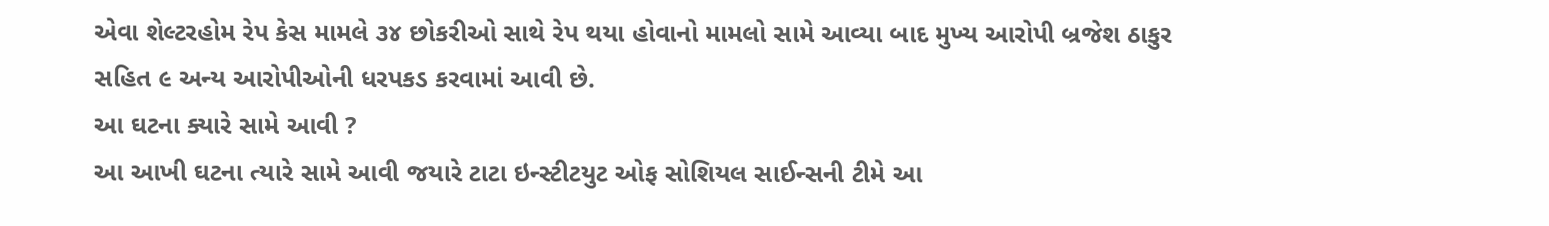એવા શેલ્ટરહોમ રેપ કેસ મામલે ૩૪ છોકરીઓ સાથે રેપ થયા હોવાનો મામલો સામે આવ્યા બાદ મુખ્ય આરોપી બ્રજેશ ઠાકુર સહિત ૯ અન્ય આરોપીઓની ધરપકડ કરવામાં આવી છે.
આ ઘટના ક્યારે સામે આવી ?
આ આખી ઘટના ત્યારે સામે આવી જયારે ટાટા ઇન્સ્ટીટયુટ ઓફ સોશિયલ સાઈન્સની ટીમે આ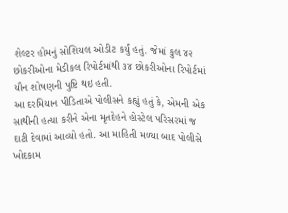શેલ્ટર હોમનું સોશિયલ ઓડીટ કર્યું હતું. જેમાં કુલ ૪૨ છોકરીઓના મેડીકલ રિપોર્ટમાંથી ૩૪ છોકરીઓના રિપોર્ટમાં યૌન શોષણની પુષ્ટિ થઇ હતી.
આ દરમિયાન પીડિતાએ પોલીસને કહ્યું હતું કે, એમની એક સાથીની હત્યા કરીને એના મૃતદેહને હોસ્ટેલ પરિસરમાં જ દાટી દેવામાં આવ્યો હતો. આ માહિતી મળ્યા બાદ પોલીસે ખોદકામ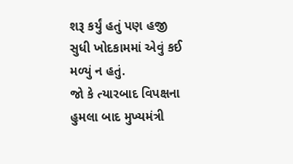શરૂ કર્યું હતું પણ હજી સુધી ખોદકામમાં એવું કઈ મળ્યું ન હતું.
જો કે ત્યારબાદ વિપક્ષના હુમલા બાદ મુખ્યમંત્રી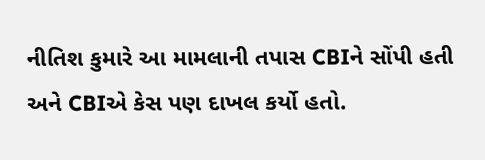નીતિશ કુમારે આ મામલાની તપાસ CBIને સોંપી હતી અને CBIએ કેસ પણ દાખલ કર્યો હતો.